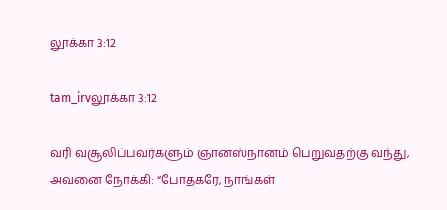லூக்கா 3:12

tam_irvலூக்கா 3:12

வரி வசூலிப்பவர்களும் ஞானஸ்நானம் பெறுவதற்கு வந்து, அவனை நோக்கி: “போதகரே, நாங்கள்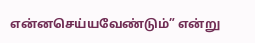என்னசெய்யவேண்டும்” என்று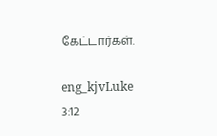கேட்டார்கள்.

eng_kjvLuke 3:12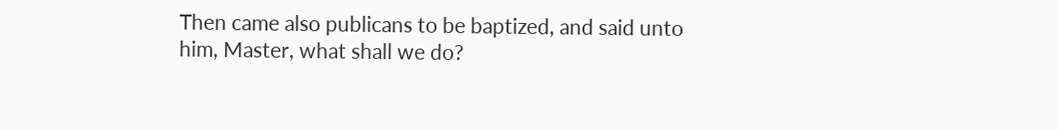Then came also publicans to be baptized, and said unto him, Master, what shall we do?